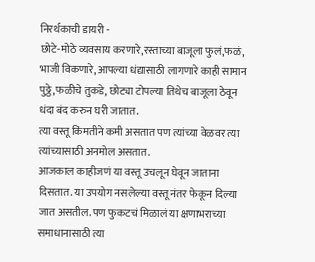निरर्थकाची डायरी -
छोटे-मोठे व्यवसाय करणारे,रस्ताच्या बाजूला फुलं,फळं, भाजी विकणारे, आपल्या धंद्यासाठी लागणारे काही सामान पुठ्ठे,फळीचे तुकडे, छोट्या टोपल्या तिथेच बाजूला ठेवून धंदा बंद करुन घरी जातात.
त्या वस्तू किंमतीने कमी असतात पण त्यांच्या वेळवर त्या त्यांच्यासाठी अनमोल असतात.
आजकाल काहीजणं या वस्तू उचलून घेवून जाताना दिसतात. या उपयोग नसलेल्या वस्तू नंतर फेकून दिल्या जात असतील. पण फुकटचं मिळालं या क्षणाभराच्या समाधानासाठी त्या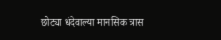छोट्या धंदेवाल्या मानसिक त्रास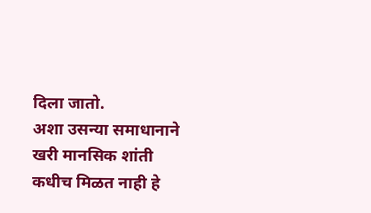दिला जातो.
अशा उसन्या समाधानाने खरी मानसिक शांती कधीच मिळत नाही हे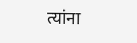त्यांना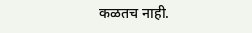कळतच नाही.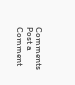Comments
Post a Comment